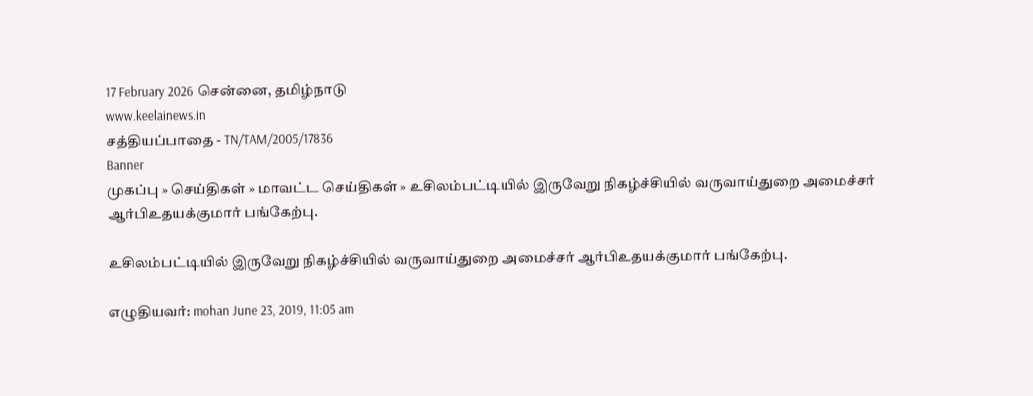17 February 2026 சென்னை, தமிழ்நாடு
www.keelainews.in
சத்தியப்பாதை - TN/TAM/2005/17836
Banner
முகப்பு » செய்திகள் » மாவட்ட செய்திகள் » உசிலம்பட்டியில் இருவேறு நிகழ்ச்சியில் வருவாய்துறை அமைச்சர் ஆர்பிஉதயக்குமார் பங்கேற்பு.

உசிலம்பட்டியில் இருவேறு நிகழ்ச்சியில் வருவாய்துறை அமைச்சர் ஆர்பிஉதயக்குமார் பங்கேற்பு.

எழுதியவர்: mohan June 23, 2019, 11:05 am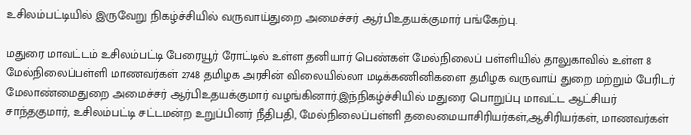உசிலம்பட்டியில் இருவேறு நிகழ்ச்சியில் வருவாய்துறை அமைச்சர் ஆர்பிஉதயக்குமார் பங்கேற்பு.

மதுரை மாவட்டம் உசிலம்பட்டி பேரையூர் ரோட்டில் உள்ள தனியார் பெண்கள் மேல்நிலைப் பள்ளியில் தாலுகாவில் உள்ள 8 மேல்நிலைப்பள்ளி மாணவர்கள் 2748 தமிழக அரசின் விலையில்லா மடிக்கணினிகளை தமிழக வருவாய் துறை மற்றும் பேரிடர் மேலாண்மைதுறை அமைச்சர் ஆர்பிஉதயக்குமார் வழங்கினார்.இந்நிகழ்ச்சியில் மதுரை பொறுப்பு மாவட்ட ஆட்சியர் சாந்தகுமார், உசிலம்பட்டி சட்டமன்ற உறுப்பினர் நீதிபதி, மேல்நிலைப்பள்ளி தலைமையாசிரியர்கள்,ஆசிரியர்கள், மாணவர்கள்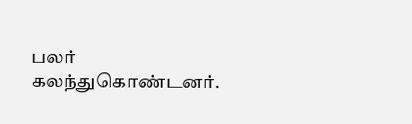பலர் கலந்துகொண்டனர்.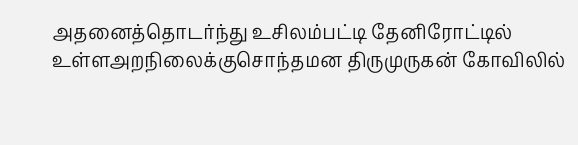அதனைத்தொடர்ந்து உசிலம்பட்டி தேனிரோட்டில் உள்ளஅறநிலைக்குசொந்தமன திருமுருகன் கோவிலில்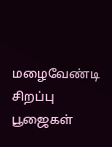மழைவேண்டி சிறப்பு பூஜைகள்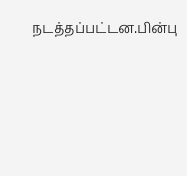நடத்தப்பட்டன.பின்பு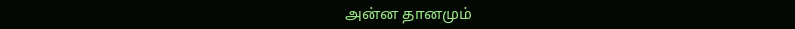அன்ன தானமும்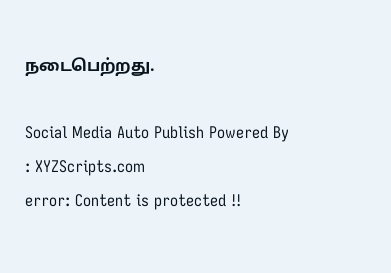நடைபெற்றது.

Social Media Auto Publish Powered By : XYZScripts.com
error: Content is protected !!